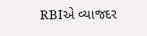RBIએ વ્યાજદર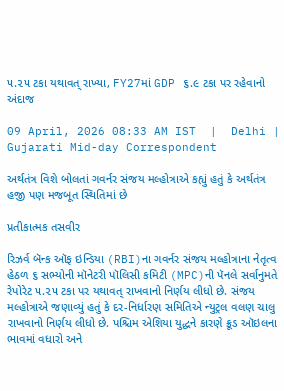૫.૨૫ ટકા યથાવત્ રાખ્યા, FY27માં GDP ૬.૯ ટકા પર રહેવાનો અંદાજ

09 April, 2026 08:33 AM IST  |  Delhi | Gujarati Mid-day Correspondent

અર્થતંત્ર વિશે બોલતાં ગવર્નર સંજય મલ્હોત્રાએ કહ્યું હતું કે અર્થતંત્ર હજી પણ મજબૂત સ્થિતિમાં છે

પ્રતીકાત્મક તસવીર

રિઝર્વ બૅન્ક ઑફ ઇન્ડિયા (RBI)ના ગવર્નર સંજય મલ્હોત્રાના નેતૃત્વ હેઠળ ૬ સભ્યોની મૉનેટરી પૉલિસી કમિટી (MPC)ની પૅનલે સર્વાનુમતે રેપોરેટ ૫.૨૫ ટકા પર યથાવત્ રાખવાનો નિર્ણય લીધો છે. સંજય મલ્હોત્રાએ જણાવ્યું હતું કે દર-નિર્ધારણ સમિતિએ ન્યુટ્રલ વલણ ચાલુ રાખવાનો નિર્ણય લીધો છે. પશ્ચિમ એશિયા યુદ્ધને કારણે ક્રૂડ ઑઇલના ભાવમાં વધારો અને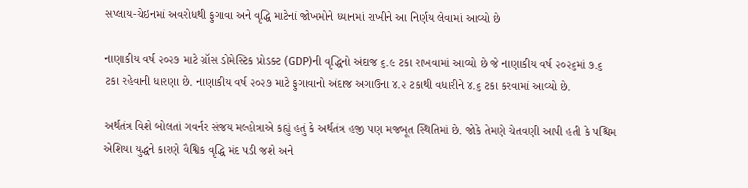સપ્લાય-ચેઇનમાં અવરોધથી ફુગાવા અને વૃદ્ધિ માટેનાં જોખમોને ધ્યાનમાં રાખીને આ નિર્ણય લેવામાં આવ્યો છે

નાણાકીય વર્ષ ૨૦૨૭ માટે ગ્રૉસ ડોમેસ્ટિક પ્રોડક્ટ (GDP)ની વૃદ્ધિનો અંદાજ ૬.૯ ટકા રાખવામાં આવ્યો છે જે નાણાકીય વર્ષ ૨૦૨૬માં ૭.૬ ટકા રહેવાની ધારણા છે. નાણાકીય વર્ષ ૨૦૨૭ માટે ફુગાવાનો અંદાજ અગાઉના ૪.૨ ટકાથી વધારીને ૪.૬ ટકા કરવામાં આવ્યો છે.

અર્થતંત્ર વિશે બોલતાં ગવર્નર સંજય મલ્હોત્રાએ કહ્યું હતું કે અર્થતંત્ર હજી પણ મજબૂત સ્થિતિમાં છે. જોકે તેમણે ચેતવણી આપી હતી કે પશ્ચિમ એશિયા યુદ્ધને કારણે વૈશ્વિક વૃદ્ધિ મંદ પડી જશે અને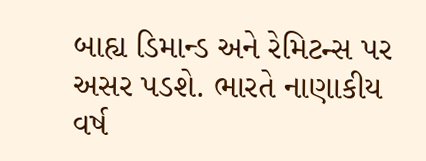બાહ્ય ડિમાન્ડ અને રેમિટન્સ પર અસર પડશે. ભારતે નાણાકીય વર્ષ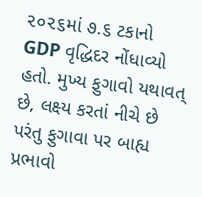૨૦૨૬માં ૭.૬ ટકાનો GDP વૃદ્ધિદર નોંધાવ્યો હતો. મુખ્ય ફુગાવો યથાવત્ છે, લક્ષ્ય કરતાં નીચે છે પરંતુ ફુગાવા પર બાહ્ય પ્રભાવો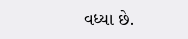વધ્યા છે.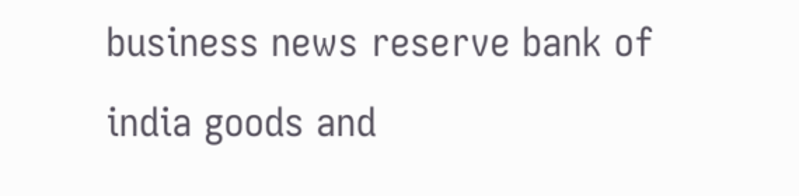business news reserve bank of india goods and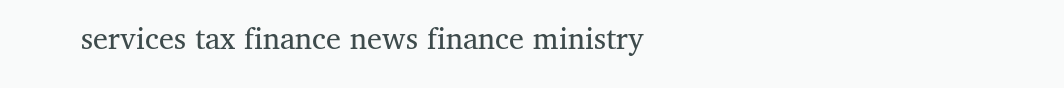services tax finance news finance ministry